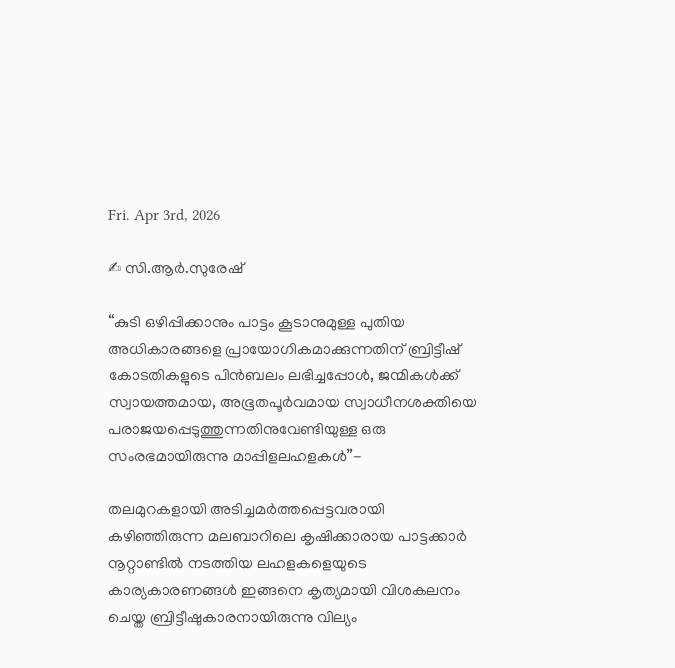Fri. Apr 3rd, 2026

✍ സി.ആർ.സുരേഷ്

“കുടി ഒഴിപ്പിക്കാനും പാട്ടം കൂടാനുമുള്ള പുതിയ അധികാരങ്ങളെ പ്രായോഗികമാക്കുന്നതിന് ബ്രിട്ടീഷ് കോടതികളുടെ പിൻബലം ലഭിച്ചപ്പോൾ, ജന്മികൾക്ക് സ്വായത്തമായ, അഭൂതപൂർവമായ സ്വാധീനശക്തിയെ പരാജയപ്പെടുത്തുന്നതിനുവേണ്ടിയുള്ള ഒരു സംരഭമായിരുന്നു മാപ്പിളലഹളകൾ”-

തലമുറകളായി അടിച്ചമർത്തപ്പെട്ടവരായി കഴിഞ്ഞിരുന്ന മലബാറിലെ കൃഷിക്കാരായ പാട്ടക്കാർ നൂറ്റാണ്ടിൽ നടത്തിയ ലഹളകളെയുടെ കാര്യകാരണങ്ങൾ ഇങ്ങനെ കൃത്യമായി വിശകലനം ചെയ്ത ബ്രിട്ടീഷുകാരനായിരുന്നു വില്യം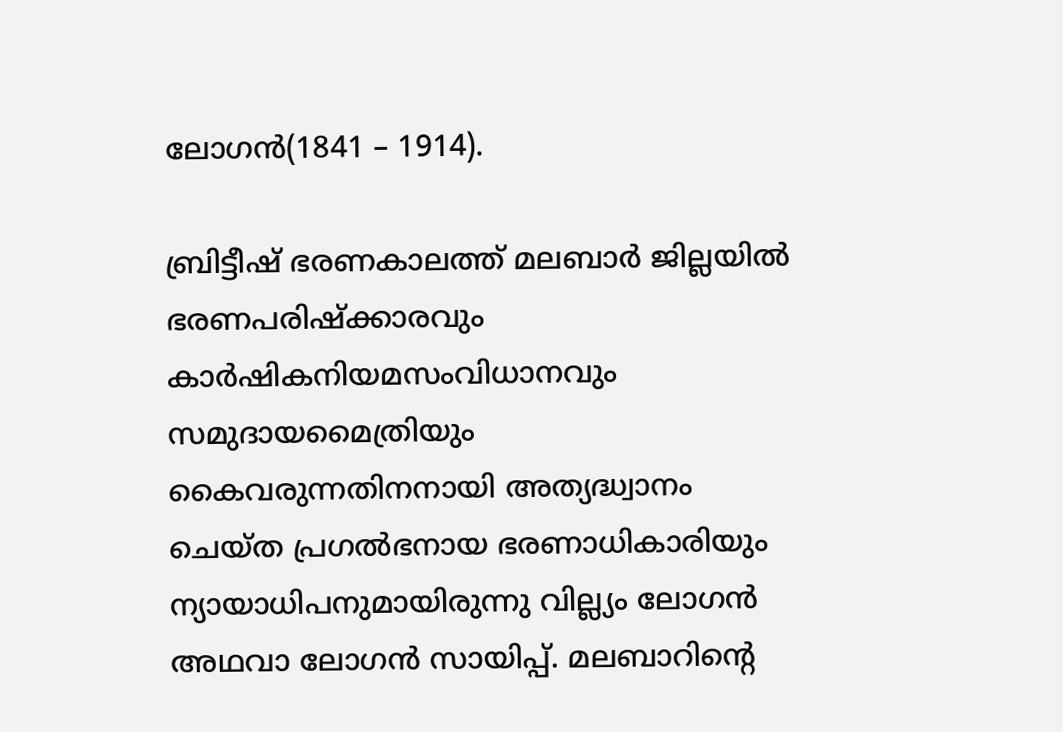ലോഗൻ(1841 – 1914).

ബ്രിട്ടീഷ്‌ ഭരണകാലത്ത്‌ മലബാർ ജില്ലയിൽ ഭരണപരിഷ്ക്കാരവും കാർഷികനിയമസംവിധാനവും സമുദായമൈത്രിയും കൈവരുന്നതിനനായി അത്യദ്ധ്വാനം ചെയ്ത പ്രഗൽഭനായ ഭരണാധികാരിയും ന്യായാധിപനുമായിരുന്നു വില്ല്യം ലോഗൻ അഥവാ ലോഗൻ സായിപ്പ്. മലബാറിന്റെ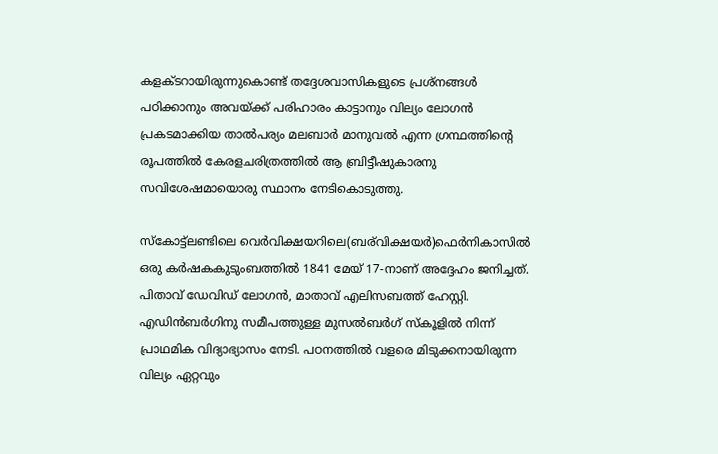കളക്ടറായിരുന്നുകൊണ്ട്‌ തദ്ദേശവാസികളുടെ പ്രശ്നങ്ങൾ പഠിക്കാനും അവയ്ക്ക്‌ പരിഹാരം കാട്ടാനും വില്യം ലോഗൻ പ്രകടമാക്കിയ താൽപര്യം മലബാർ മാനുവൽ എന്ന ഗ്രന്ഥത്തിന്റെ രൂപത്തിൽ കേരളചരിത്രത്തിൽ ആ ബ്രിട്ടീഷുകാരനു സവിശേഷമായൊരു സ്ഥാനം നേടികൊടുത്തു.

സ്കോട്ട്‌ലണ്ടിലെ വെർവിക്ഷയറിലെ(ബര്‌വിക്ഷയർ)ഫെർനികാസിൽ ഒരു കർഷകകുടുംബത്തിൽ 1841 മേയ് 17-നാണ്‌ അദ്ദേഹം‍ ജനിച്ചത്. പിതാവ് ഡേവിഡ് ലോഗൻ, മാതാവ് എലിസബത്ത് ഹേസ്റ്റി. എഡിൻബർഗിനു സമീപത്തുള്ള മുസൽബർഗ് സ്കൂളിൽ നിന്ന് പ്രാഥമിക വിദ്യാഭ്യാസം നേടി. പഠനത്തിൽ വളരെ മിടുക്കനായിരുന്ന വില്യം ഏറ്റവും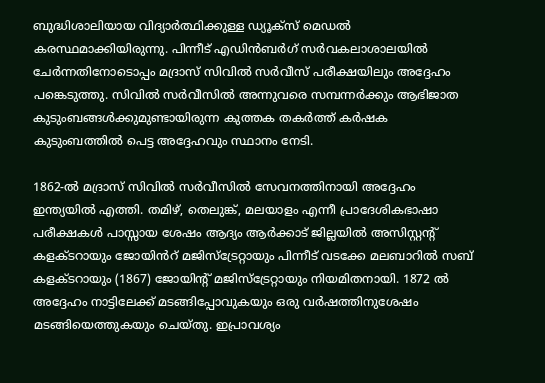ബുദ്ധിശാലിയായ വിദ്യാർത്ഥിക്കുള്ള ഡ്യൂക്‌സ് മെഡൽ കരസ്ഥമാക്കിയിരുന്നു. പിന്നീട് എഡിൻബർഗ് സർ‌വകലാശാലയിൽ ചേർന്നതിനോടൊപ്പം മദ്രാസ് സിവിൽ സർവീസ് പരീക്ഷയിലും അദ്ദേഹം പങ്കെടുത്തു. സിവിൽ സർ‌വീസിൽ അന്നുവരെ സമ്പന്നർക്കും ആഭിജാത കുടുംബങ്ങൾക്കുമുണ്ടായിരുന്ന കുത്തക തകർത്ത് കർഷക കുടുംബത്തിൽ പെട്ട അദ്ദേഹവും സ്ഥാനം നേടി.

1862-ൽ മദ്രാസ്‌ സിവിൽ സർവീസിൽ സേവനത്തിനായി അദ്ദേഹം ഇന്ത്യയിൽ എത്തി. തമിഴ്, തെലുങ്ക്, മലയാളം എന്നീ പ്രാദേശികഭാഷാ പരീക്ഷകൾ പാസ്സായ ശേഷം ആദ്യം ആർക്കാട്‌ ജില്ലയിൽ അസിസ്റ്റന്റ്‌ കളക്ടറായും ജോയിൻറ് മജിസ്ട്രേറ്റായും പിന്നീട്‌ വടക്കേ മലബാറിൽ സബ് കളക്ടറായും (1867) ജോയിന്റ് മജിസ്ട്രേറ്റായും നിയമിതനായി. 1872 ൽ അദ്ദേഹം നാട്ടിലേക്ക് മടങ്ങിപ്പോവുകയും ഒരു വർഷത്തിനുശേഷം മടങ്ങിയെത്തുകയും ചെയ്തു. ഇപ്രാവശ്യം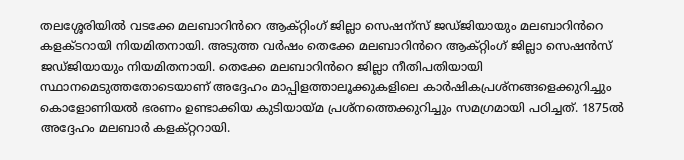തലശ്ശേരിയിൽ വടക്കേ മലബാറിൻറെ ആക്റ്റിംഗ് ജില്ലാ സെഷന്സ് ജഡ്ജിയായും മലബാറിൻറെ കളക്ടറായി നിയമിതനായി. അടുത്ത വർഷം തെക്കേ മലബാറിൻറെ ആക്റ്റിംഗ് ജില്ലാ സെഷൻസ് ജഡ്ജിയായും നിയമിതനായി. തെക്കേ മലബാറിൻറെ ജില്ലാ നീതിപതിയായി സ്ഥാനമെടുത്തതോടെയാണ് അദ്ദേഹം മാപ്പിളത്താലൂക്കുകളിലെ കാർഷികപ്രശ്നങ്ങളെക്കുറിച്ചും കൊളോണിയൽ ഭരണം ഉണ്ടാക്കിയ കുടിയായ്മ പ്രശ്നത്തെക്കുറിച്ചും സമഗ്രമായി പഠിച്ചത്. 1875ൽ അദ്ദേഹം മലബാർ കളക്റ്ററായി.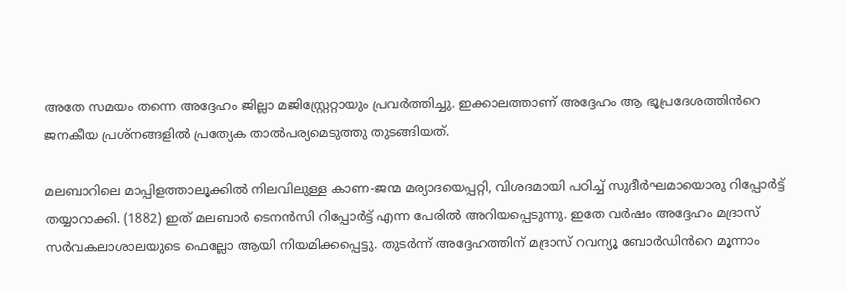അതേ സമയം തന്നെ അദ്ദേഹം ജില്ലാ മജിസ്റ്റ്രേറ്റായും പ്രവർത്തിച്ചു. ഇക്കാലത്താണ്‌ അദ്ദേഹം ആ ഭൂപ്രദേശത്തിൻറെ ജനകീയ പ്രശ്നങ്ങളിൽ പ്രത്യേക താൽപര്യമെടുത്തു തുടങ്ങിയത്‌.

മലബാറിലെ മാപ്പിളത്താലൂക്കിൽ നിലവിലുള്ള കാണ-ജന്മ മര്യാദയെപ്പറ്റി, വിശദമായി പഠിച്ച്‌ സുദീർഘമായൊരു റിപ്പോർട്ട്‌ തയ്യാറാക്കി. (1882) ഇത് മലബാർ ടെനൻസി റിപ്പോർട്ട് എന്ന പേരിൽ അറിയപ്പെടുന്നു. ഇതേ വർഷം അദ്ദേഹം മദ്രാസ് സർ‌വകലാശാലയുടെ ഫെല്ലോ ആയി നിയമിക്കപ്പെട്ടു. തുടർന്ന് അദ്ദേഹത്തിന്‌ മദ്രാസ് റവന്യൂ ബോർഡിൻറെ മൂന്നാം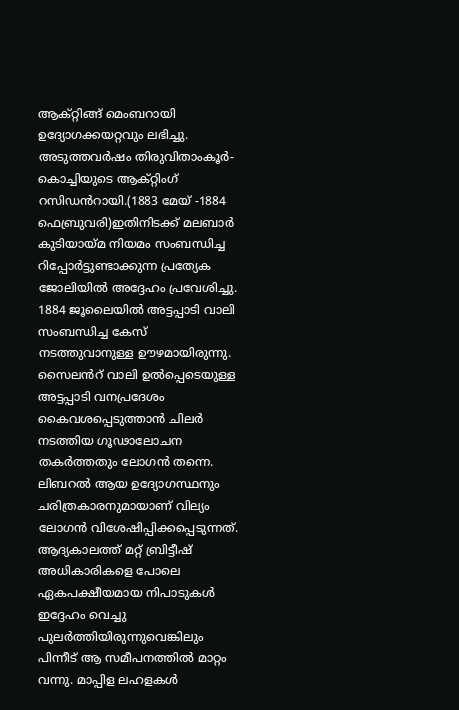ആക്റ്റിങ്ങ് മെംബറായി ഉദ്യോഗക്കയറ്റവും ലഭിച്ചു. അടുത്തവർഷം തിരുവിതാം‌കൂർ-കൊച്ചിയുടെ ആക്റ്റിംഗ് റസിഡൻറായി.(1883 മേയ് -1884 ഫെബ്രുവരി)ഇതിനിടക്ക് മലബാർ കുടിയായ്മ നിയമം സംബന്ധിച്ച റിപ്പോർട്ടുണ്ടാക്കുന്ന പ്രത്യേക ജോലിയിൽ അദ്ദേഹം പ്രവേശിച്ചു. 1884 ജൂലൈയിൽ അട്ടപ്പാടി വാലി സംബന്ധിച്ച കേസ് നടത്തുവാനുള്ള ഊഴമായിരുന്നു. സൈലൻറ് വാലി ഉൽപ്പെടെയുള്ള അട്ടപ്പാടി വനപ്രദേശം കൈവശപ്പെടുത്താൻ ചിലർ നടത്തിയ ഗൂഢാലോചന തകർത്തതും ലോഗൻ തന്നെ. ലിബറൽ ആയ ഉദ്യോഗസ്ഥനും ചരിത്രകാരനുമായാണ് വില്യം ലോഗൻ വിശേഷിപ്പിക്കപ്പെടുന്നത്. ആദ്യകാലത്ത് മറ്റ് ബ്രിട്ടീഷ് അധികാരികളെ പോലെ ഏകപക്ഷീയമായ നിപാടുകൾ ഇദ്ദേഹം വെച്ചു പുലർത്തിയിരുന്നുവെങ്കിലും പിന്നീട് ആ സമീപനത്തിൽ മാറ്റം വന്നു. മാപ്പിള ലഹളകൾ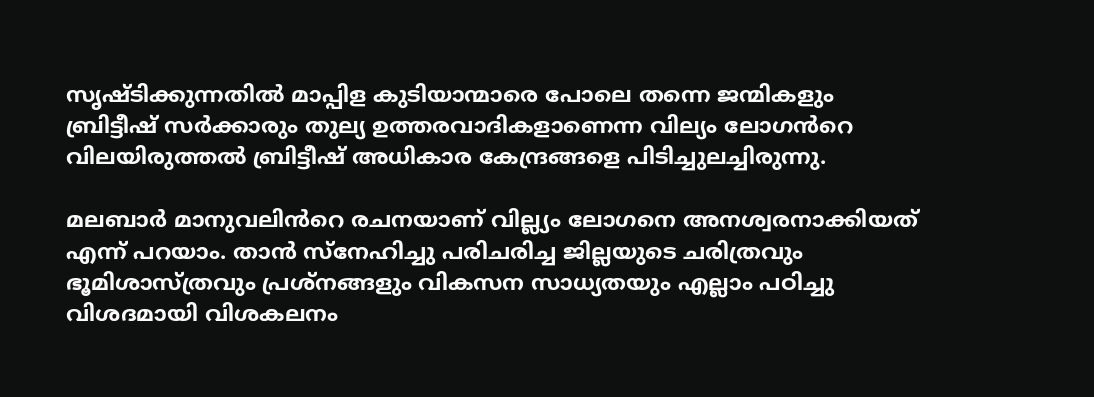സൃഷ്ടിക്കുന്നതിൽ മാപ്പിള കുടിയാന്മാരെ പോലെ തന്നെ ജന്മികളും ബ്രിട്ടീഷ് സർക്കാരും തുല്യ ഉത്തരവാദികളാണെന്ന വില്യം ലോഗൻറെ വിലയിരുത്തൽ ബ്രിട്ടീഷ് അധികാര കേന്ദ്രങ്ങളെ പിടിച്ചുലച്ചിരുന്നു.

മലബാർ മാനുവ‍ലിൻറെ രചനയാണ് വില്ല്യം ലോഗനെ അനശ്വരനാക്കിയത്‌ എന്ന് പറയാം. താൻ സ്നേഹിച്ചു പരിചരിച്ച ജില്ലയുടെ ചരിത്രവും ഭൂമിശാസ്ത്രവും പ്രശ്നങ്ങളും വികസന സാധ്യതയും എല്ലാം പഠിച്ചു വിശദമായി വിശകലനം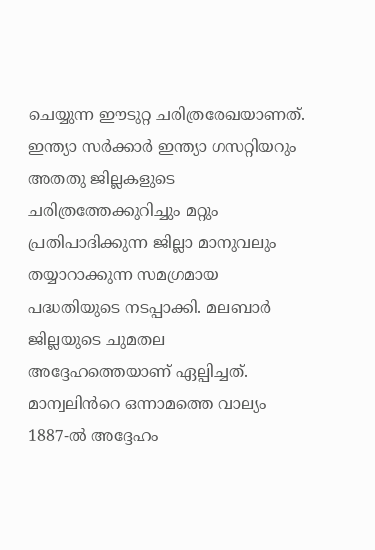ചെയ്യുന്ന ഈടുറ്റ ചരിത്രരേഖയാണത്‌. ഇന്ത്യാ സർക്കാർ ഇന്ത്യാ ഗസറ്റിയറും അതതു ജില്ലകളുടെ ചരിത്രത്തേക്കുറിച്ചും മറ്റും പ്രതിപാദിക്കുന്ന ജില്ലാ മാനുവലും തയ്യാറാക്കുന്ന സമഗ്രമായ പദ്ധതിയുടെ നടപ്പാക്കി. മലബാർ ജില്ലയുടെ ചുമതല അദ്ദേഹത്തെയാണ്‌ ഏല്പിച്ചത്. മാന്വലിൻറെ ഒന്നാമത്തെ വാല്യം 1887-ൽ അദ്ദേഹം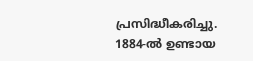പ്രസിദ്ധീകരിച്ചു. 1884-ൽ ഉണ്ടായ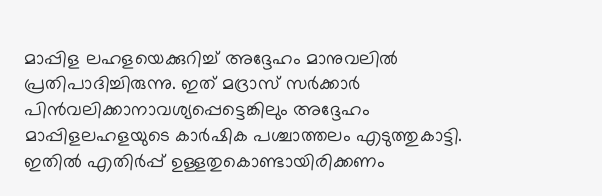മാപ്പിള ലഹളയെക്കുറിച്ച് അദ്ദേഹം മാനുവലിൽ പ്രതിപാദിച്ചിരുന്നു. ഇത് മദ്രാസ് സർക്കാർ പിൻ‌വലിക്കാനാവശ്യപ്പെട്ടെങ്കിലും അദ്ദേഹം മാപ്പിളലഹളയുടെ കാർഷിക പശ്ചാത്തലം എടുത്തുകാട്ടി. ഇതിൽ എതിർപ്പ് ഉള്ളതുകൊണ്ടായിരിക്കണം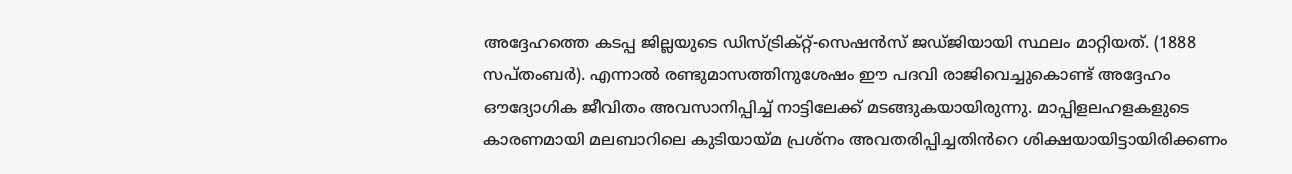അദ്ദേഹത്തെ കടപ്പ ജില്ലയുടെ ഡിസ്ട്രിക്റ്റ്-സെഷൻസ് ജഡ്ജിയായി സ്ഥലം മാറ്റിയത്. (1888 സപ്തംബർ). എന്നാൽ രണ്ടുമാസത്തിനുശേഷം ഈ പദവി രാജിവെച്ചുകൊണ്ട് അദ്ദേഹം ഔദ്യോഗിക ജീവിതം അവസാനിപ്പിച്ച് നാട്ടിലേക്ക് മടങ്ങുകയായിരുന്നു. മാപ്പിളലഹളകളുടെ കാരണമായി മലബാറിലെ കുടിയായ്മ പ്രശ്നം അവതരിപ്പിച്ചതിൻറെ ശിക്ഷയായിട്ടായിരിക്കണം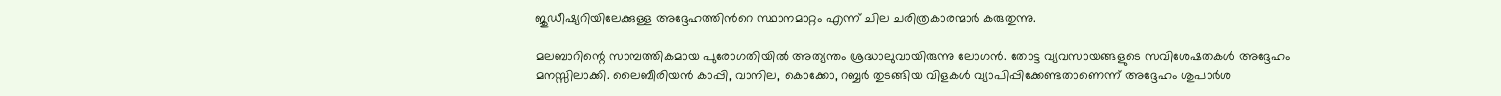ജുഡീഷ്യറിയിലേക്കുള്ള അദ്ദേഹത്തിൻറെ സ്ഥാനമാറ്റം എന്ന് ചില ചരിത്രകാരന്മാർ കരുതുന്നു.

മലബാറിന്റെ സാമ്പത്തികമായ പുരോഗതിയിൽ അത്യന്തം ശ്രദ്ധാലുവായിരുന്നു ലോഗൻ. തോട്ട വ്യവസായങ്ങളുടെ സവിശേഷതകൾ അദ്ദേഹം മനസ്സിലാക്കി. ലൈബീരിയൻ കാപ്പി, വാനില, കൊക്കോ, റബ്ബർ തുടങ്ങിയ വിളകൾ വ്യാപിപ്പിക്കേണ്ടതാണെന്ന് അദ്ദേഹം ശുപാർശ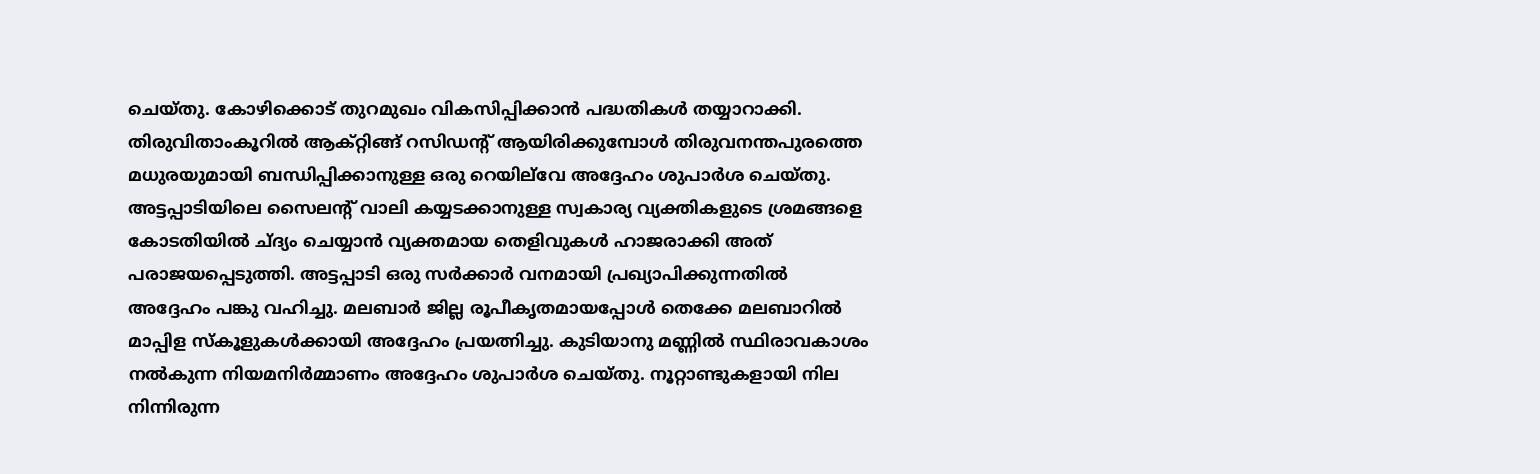ചെയ്തു. കോഴിക്കൊട് തുറമുഖം വികസിപ്പിക്കാൻ പദ്ധതികൾ തയ്യാറാക്കി. തിരുവിതാംകൂറിൽ ആക്റ്റിങ്ങ് റസിഡന്റ് ആയിരിക്കുമ്പോൾ തിരുവനന്തപുരത്തെ മധുരയുമായി ബന്ധിപ്പിക്കാനുള്ള ഒരു റെയില്‌വേ അദ്ദേഹം ശുപാർശ ചെയ്തു. അട്ടപ്പാടിയിലെ സൈലന്റ് വാലി കയ്യടക്കാനുള്ള സ്വകാര്യ വ്യക്തികളുടെ ശ്രമങ്ങളെ കോടതിയിൽ ച്ദ്യം ചെയ്യാൻ വ്യക്തമായ തെളിവുകൾ ഹാജരാക്കി അത് പരാജയപ്പെടുത്തി. അട്ടപ്പാടി ഒരു സർക്കാർ വനമായി പ്രഖ്യാപിക്കുന്നതിൽ അദ്ദേഹം പങ്കു വഹിച്ചു. മലബാർ ജില്ല രൂപീകൃതമായപ്പോൾ തെക്കേ മലബാറിൽ മാപ്പിള സ്കൂളുകൾക്കായി അദ്ദേഹം പ്രയത്നിച്ചു. കുടിയാനു മണ്ണിൽ സ്ഥിരാവകാശം നൽകുന്ന നിയമനിർമ്മാണം അദ്ദേഹം ശുപാർശ ചെയ്തു. നൂറ്റാണ്ടുകളായി നില നിന്നിരുന്ന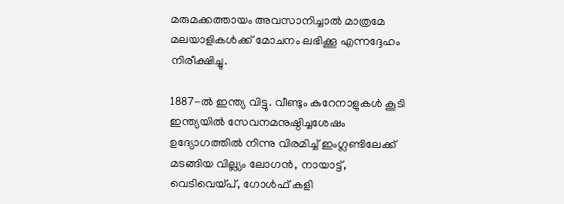മരുമക്കത്തായം അവസാനിച്ചാൽ മാത്രമേ മലയാളികൾക്ക് മോചനം ലഭിക്കൂ എന്നദ്ദേഹം നിരീക്ഷിച്ചു.

1887-ൽ ഇന്ത്യ വിട്ടു. വീണ്ടും കുറേനാളുകൾ കൂടി ഇന്ത്യയിൽ സേവനമനുഷ്ഠിച്ചശേഷം ഉദ്യോഗത്തിൽ നിന്നു വിരമിച്ച്‌ ഇംഗ്ലണ്ടിലേക്ക്‌ മടങ്ങിയ വില്ല്യം ലോഗൻ, നായാട്ട്, വെടിവെയ്പ്, ഗോൾഫ് കളി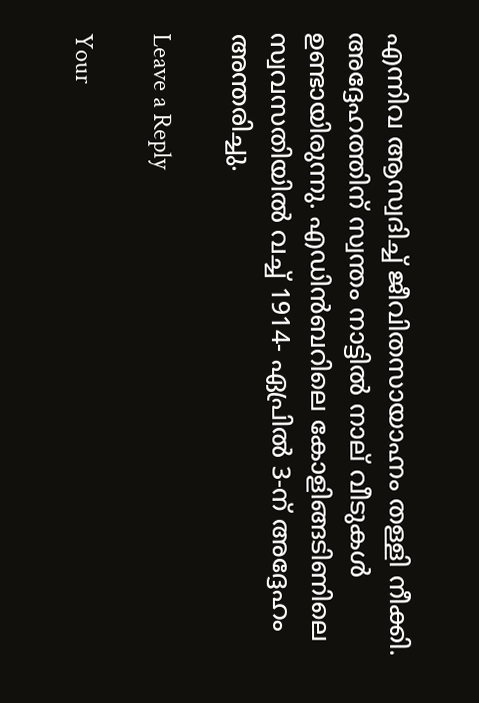എന്നിവ ആസ്വദിച്ച് ജീവിതസായാഹ്നം തള്ളി നീക്കി. അദ്ദേഹത്തിന്‌ സ്വന്തം നാട്ടിൽ നാല്‌‍ വീടുകൾ ഉണ്ടായിരുന്നു. എഡിൻബറിലെ കോളിങ്ങടിണിലെ സ്വവസതിയിൽ വച്ച് 1914- ഏപ്രിൽ 3-ന്‌ അദ്ദേഹം അന്തരിച്ചു.

Leave a Reply

Your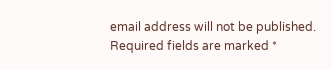email address will not be published. Required fields are marked *